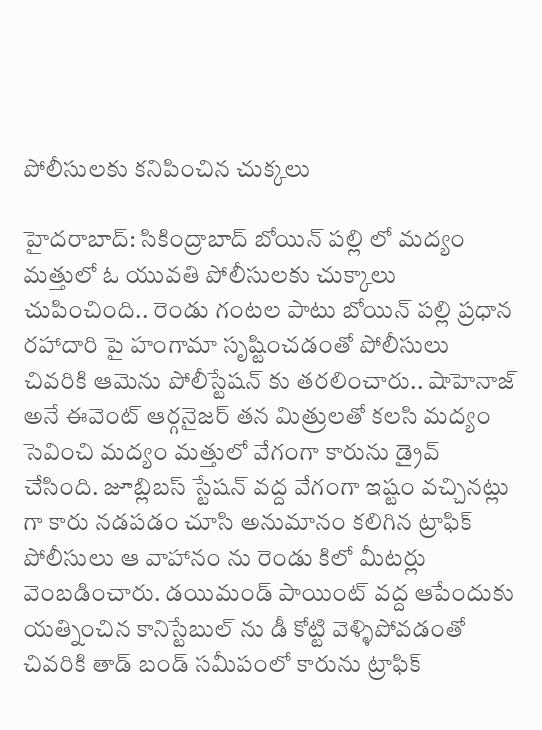పోలీసులకు కనిపించిన చుక్కలు

హైదరాబాద్: సికింద్రాబాద్ బోయిన్ పల్లి లో మద్యం మత్తులో ఓ యువతి పోలీసులకు చుక్కాలు చుపించింది.. రెండు గంటల పాటు బోయిన్ పల్లి ప్రధాన రహాదారి పై హంగామా సృష్టించడంతో పోలీసులు చివరికి ఆమెను పోలీస్టేషన్ కు తరలించారు.. షాహెనాజ్ అనే ఈవెంట్ ఆర్గనైజర్ తన మిత్రులతో కలసి మద్యం సెవించి మద్యం మత్తులో వేగంగా కారును డ్రైవ్ చేసింది. జూబ్లిబస్ స్టేషన్ వద్ద వేగంగా ఇష్టం వచ్చినట్లు గా కారు నడపడం చూసి అనుమానం కలిగిన ట్రాఫిక్ పోలీసులు ఆ వాహానం ను రెండు కిలో మీటర్లు వెంబడించారు. డయిమండ్ పాయింట్ వద్ద ఆపేందుకు యత్నించిన కానిస్టేబుల్ ను డీ కోట్టి వెళ్ళిపోవడంతో చివరికి తాడ్ బండ్ సమీపంలో కారును ట్రాఫిక్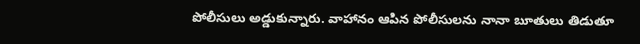పోలీసులు అడ్డుకున్నారు. వాహానం ఆపిన పోలీసులను నానా బూతులు తిడుతూ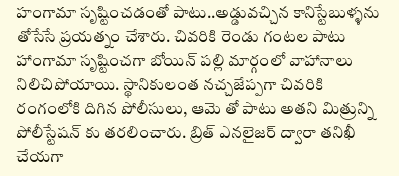హంగామా సృష్టించడంతో పాటు..అడ్డువచ్చిన కానిస్టేబుళ్ళను తోసేసే ప్రయత్నం చేశారు. చివరికి రెండు గంటల పాటు హాంగామా సృష్టించగా బోయిన్ పల్లి మార్గంలో వాహానాలు నిలిచిపోయాయి. స్థానికులంత నచ్చజేప్పగా చివరికి రంగంలోకి దిగిన పోలీసులు, ఆమె తో పాటు అతని మిత్రున్ని పోలీస్టేషన్ కు తరలించారు. బ్రిత్ ఎనలైజర్ ద్వారా తనిఖీ చేయగా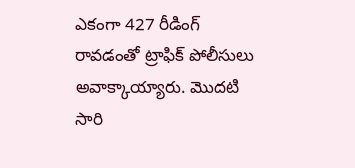ఎకంగా 427 రీడింగ్ రావడంతో ట్రాఫిక్ పోలీసులు అవాక్కాయ్యారు. మొదటి సారి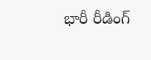భారీ రీడింగ్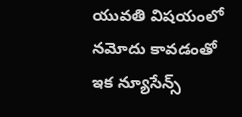యువతి విషయంలో నమోదు కావడంతో ఇక న్యూసేన్స్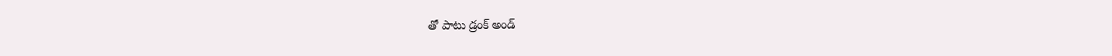తో పాటు డ్రంక్ అండ్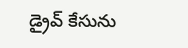డ్రైవ్ కేసును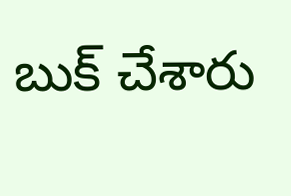బుక్ చేశారు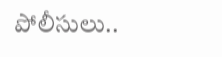పోలీసులు..